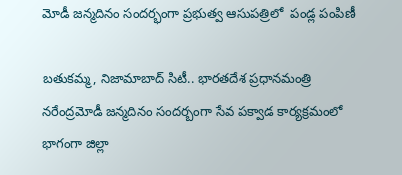మోడీ జన్మదినం సందర్భంగా ప్రభుత్వ ఆసుపత్రిలో  పండ్ల పంపిణీ

బతుకమ్మ, నిజామాబాద్ సిటీ.. భారతదేశ ప్రధానమంత్రి నరేంద్రమోడీ జన్మదినం సందర్బంగా సేవ పక్వాడ కార్యక్రమంలో భాగంగా జిల్లా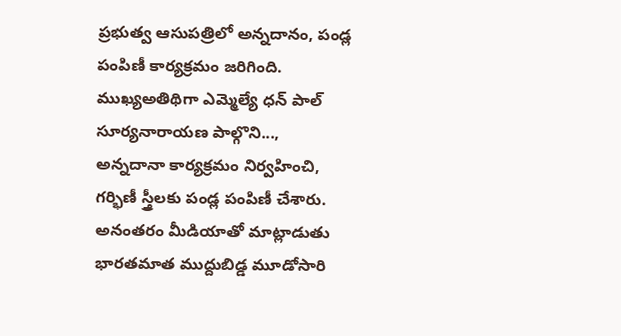ప్రభుత్వ ఆసుపత్రిలో అన్నదానం, పండ్ల పంపిణీ కార్యక్రమం జరిగింది. ముఖ్యఅతిథిగా ఎమ్మెల్యే ధన్ పాల్ సూర్యనారాయణ పాల్గొని..., అన్నదానా కార్యక్రమం నిర్వహించి, గర్భిణీ స్త్రీలకు పండ్ల పంపిణీ చేశారు. అనంతరం మీడియాతో మాట్లాడుతు భారతమాత ముద్దుబిడ్డ మూడోసారి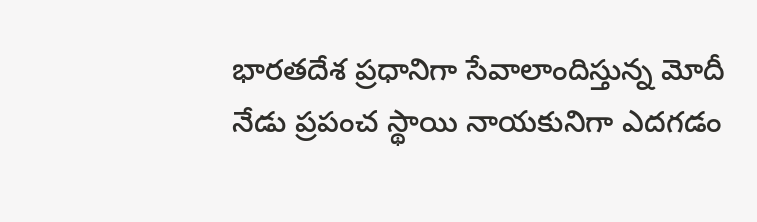భారతదేశ ప్రధానిగా సేవాలాందిస్తున్న మోదీ నేడు ప్రపంచ స్థాయి నాయకునిగా ఎదగడం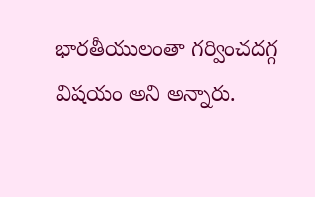భారతీయులంతా గర్వించదగ్గ విషయం అని అన్నారు.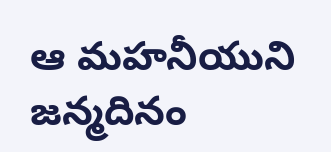ఆ మహనీయుని జన్మదినం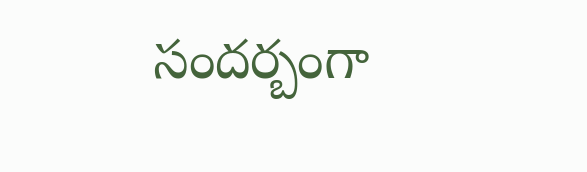సందర్బంగా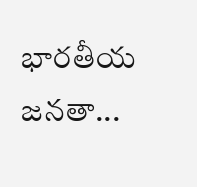భారతీయ జనతా...